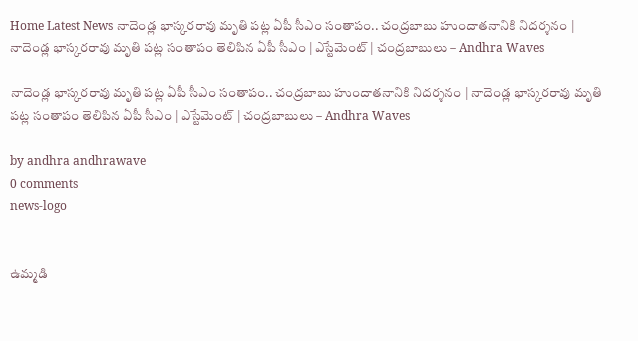Home Latest News నాదెండ్ల భాస్కరరావు మృతి పట్ల ఏపీ సీఎం సంతాపం.. చంద్రబాబు హుందాతనానికి నిదర్శనం | నాదెండ్ల భాస్కరరావు మృతి పట్ల సంతాపం తెలిపిన ఏపీ సీఎం | ఎస్టేమెంట్ | చంద్రబాబులు – Andhra Waves

నాదెండ్ల భాస్కరరావు మృతి పట్ల ఏపీ సీఎం సంతాపం.. చంద్రబాబు హుందాతనానికి నిదర్శనం | నాదెండ్ల భాస్కరరావు మృతి పట్ల సంతాపం తెలిపిన ఏపీ సీఎం | ఎస్టేమెంట్ | చంద్రబాబులు – Andhra Waves

by andhra andhrawave
0 comments
news-logo


ఉమ్మడి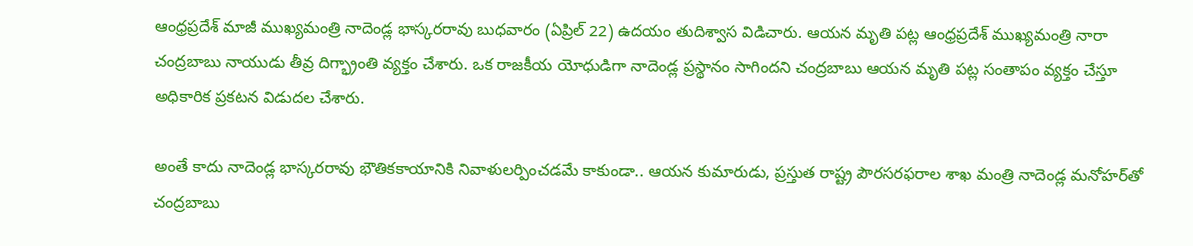ఆంధ్రప్రదేశ్ మాజీ ముఖ్యమంత్రి నాదెండ్ల భాస్కరరావు బుధవారం (ఏప్రిల్ 22) ఉదయం తుదిశ్వాస విడిచారు. ఆయన మృతి పట్ల ఆంధ్రప్రదేశ్ ముఖ్యమంత్రి నారా చంద్రబాబు నాయుడు తీవ్ర దిగ్భ్రాంతి వ్యక్తం చేశారు. ఒక రాజకీయ యోధుడిగా నాదెండ్ల ప్రస్థానం సాగిందని చంద్రబాబు ఆయన మృతి పట్ల సంతాపం వ్యక్తం చేస్తూ అధికారిక ప్రకటన విడుదల చేశారు.

అంతే కాదు నాదెండ్ల భాస్కరరావు భౌతికకాయానికి నివాళులర్పించడమే కాకుండా.. ఆయన కుమారుడు, ప్రస్తుత రాష్ట్ర పౌరసరఫరాల శాఖ మంత్రి నాదెండ్ల మనోహర్‌తో చంద్రబాబు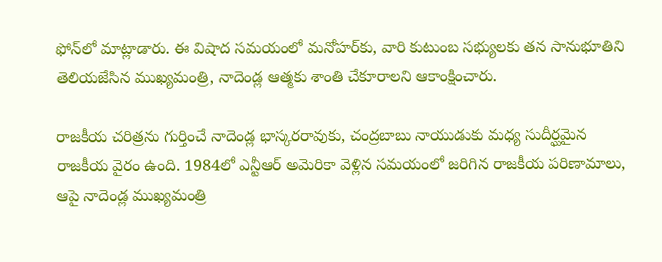ఫోన్‌లో మాట్లాడారు. ఈ విషాద సమయంలో మనోహర్‌కు, వారి కుటుంబ సభ్యులకు తన సానుభూతిని తెలియజేసిన ముఖ్యమంత్రి, నాదెండ్ల ఆత్మకు శాంతి చేకూరాలని ఆకాంక్షించారు.

రాజకీయ చరిత్రను గుర్తించే నాదెండ్ల భాస్కరరావుకు, చంద్రబాబు నాయుడుకు మధ్య సుదీర్ఘమైన రాజకీయ వైరం ఉంది. 1984లో ఎన్టీఆర్ అమెరికా వెళ్లిన సమయంలో జరిగిన రాజకీయ పరిణామాలు, ఆపై నాదెండ్ల ముఖ్యమంత్రి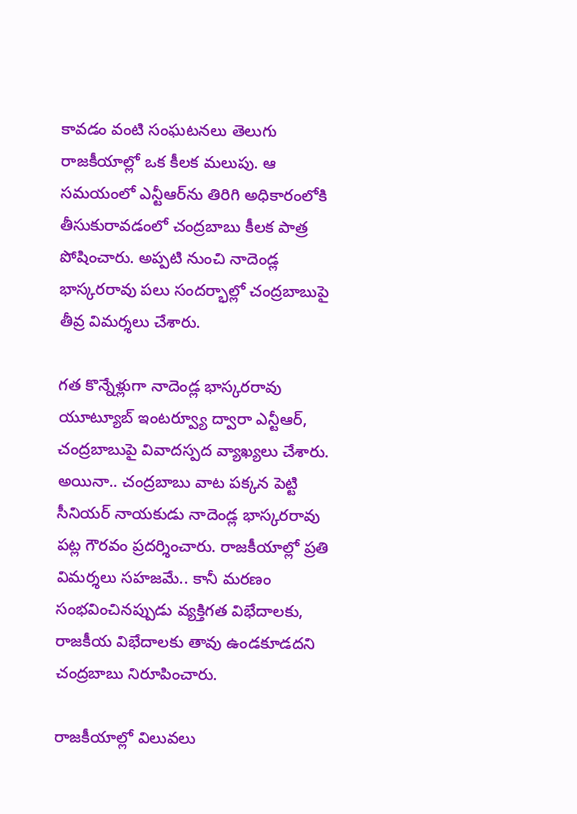కావడం వంటి సంఘటనలు తెలుగు రాజకీయాల్లో ఒక కీలక మలుపు. ఆ సమయంలో ఎన్టీఆర్‌ను తిరిగి అధికారంలోకి తీసుకురావడంలో చంద్రబాబు కీలక పాత్ర పోషించారు. అప్పటి నుంచి నాదెండ్ల భాస్కరరావు పలు సందర్భాల్లో చంద్రబాబుపై తీవ్ర విమర్శలు చేశారు.

గత కొన్నేళ్లుగా నాదెండ్ల భాస్కరరావు యూట్యూబ్ ఇంటర్వ్యూ ద్వారా ఎన్టీఆర్, చంద్రబాబుపై వివాదస్పద వ్యాఖ్యలు చేశారు. అయినా.. చంద్రబాబు వాట పక్కన పెట్టి సీనియర్ నాయకుడు నాదెండ్ల భాస్కరరావు పట్ల గౌరవం ప్రదర్శించారు. రాజకీయాల్లో ప్రతి విమర్శలు సహజమే.. కానీ మరణం సంభవించినప్పుడు వ్యక్తిగత విభేదాలకు, రాజకీయ విభేదాలకు తావు ఉండకూడదని చంద్రబాబు నిరూపించారు.

రాజకీయాల్లో విలువలు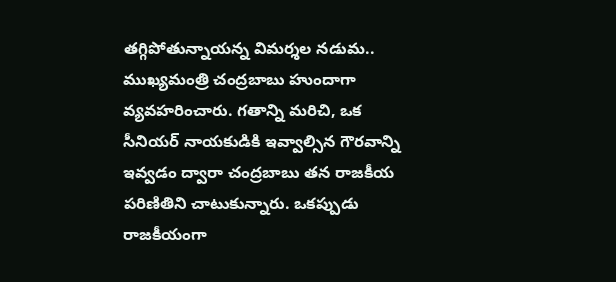తగ్గిపోతున్నాయన్న విమర్శల నడుమ.. ముఖ్యమంత్రి చంద్రబాబు హుందాగా వ్యవహరించారు. గతాన్ని మరిచి, ఒక సీనియర్ నాయకుడికి ఇవ్వాల్సిన గౌరవాన్ని ఇవ్వడం ద్వారా చంద్రబాబు తన రాజకీయ పరిణితిని చాటుకున్నారు. ఒకప్పుడు రాజకీయంగా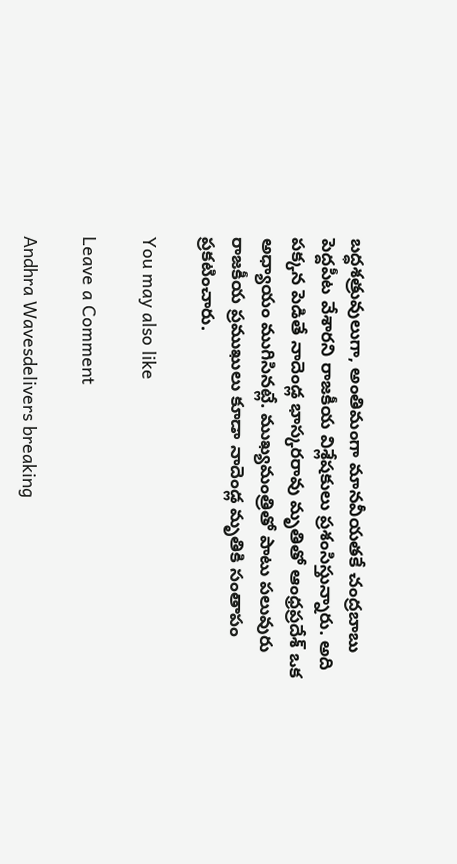బద్ధశత్రువులుగా, అంతిమంగా మానవీయతకే చంద్రబాబు పెద్దపీట వేశారని రాజకీయ విశ్లేషకులు ప్రశంసిస్తున్నారు. అది పక్కన పెడితే నాదెండ్ల భాస్కరరావు మృతితో ఆంధ్రప్రదేశ్ ఒక అధ్యాయం ముగిసినట్లే. ముఖ్యమంత్రితో పాటు పలువురు రాజకీయ ప్రముఖులు కూడా నాదెండ్ల మృతికి సంతాపం ప్రకటించారు.

You may also like

Leave a Comment

Andhra Wavesdelivers breaking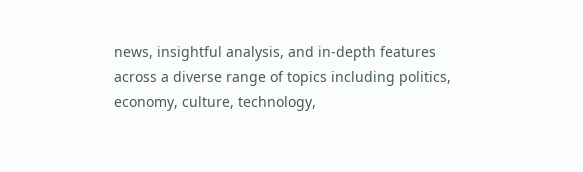news, insightful analysis, and in-depth features across a diverse range of topics including politics, economy, culture, technology,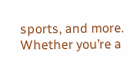sports, and more. Whether you’re a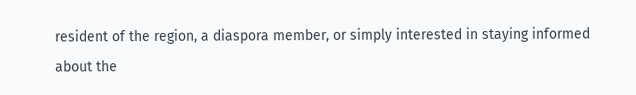resident of the region, a diaspora member, or simply interested in staying informed about the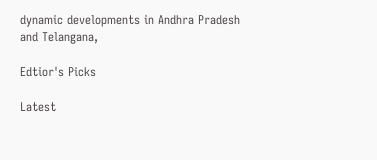dynamic developments in Andhra Pradesh and Telangana,

Edtior's Picks

Latest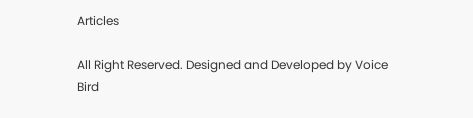Articles

All Right Reserved. Designed and Developed by Voice Bird